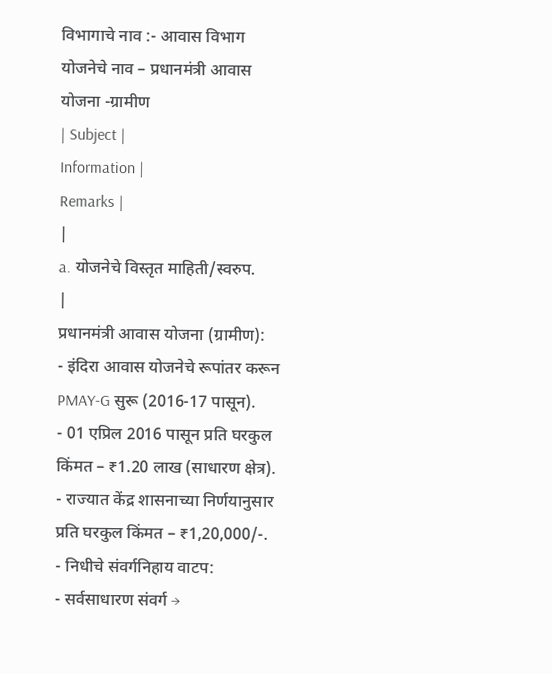विभागाचे नाव :- आवास विभाग
योजनेचे नाव – प्रधानमंत्री आवास योजना -ग्रामीण
| Subject |
Information |
Remarks |
|
a. योजनेचे विस्तृत माहिती/स्वरुप.
|
प्रधानमंत्री आवास योजना (ग्रामीण):
- इंदिरा आवास योजनेचे रूपांतर करून PMAY-G सुरू (2016-17 पासून).
- 01 एप्रिल 2016 पासून प्रति घरकुल किंमत – ₹1.20 लाख (साधारण क्षेत्र).
- राज्यात केंद्र शासनाच्या निर्णयानुसार प्रति घरकुल किंमत – ₹1,20,000/-.
- निधीचे संवर्गनिहाय वाटप:
- सर्वसाधारण संवर्ग →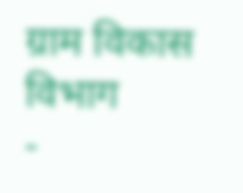ग्राम विकास विभाग
-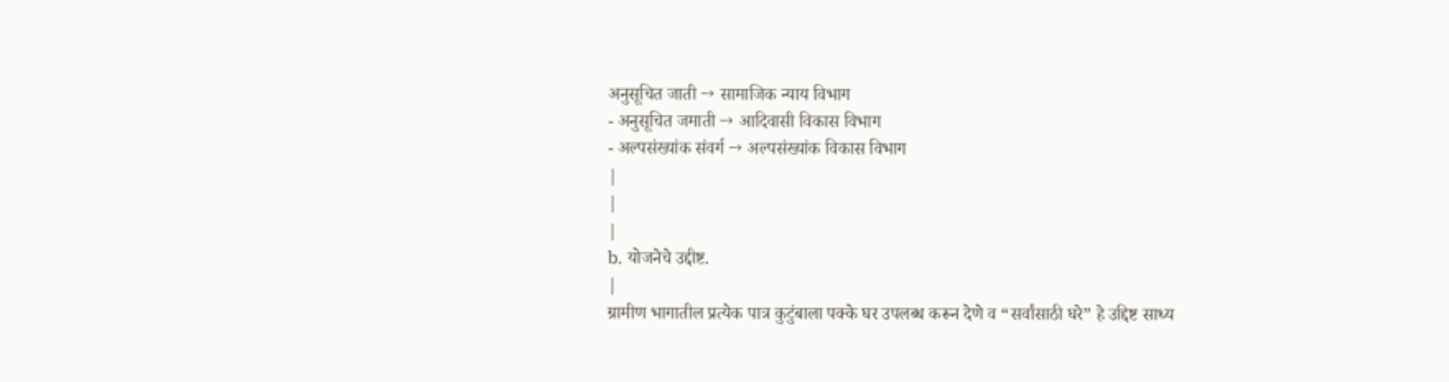अनुसूचित जाती → सामाजिक न्याय विभाग
- अनुसूचित जमाती → आदिवासी विकास विभाग
- अल्पसंख्यांक संवर्ग → अल्पसंख्यांक विकास विभाग
|
|
|
b. योजनेचे उद्दीष्ट.
|
ग्रामीण भागातील प्रत्येक पात्र कुटुंबाला पक्के घर उपलब्ध करून देणे व “सर्वांसाठी घरे” हे उद्दिष्ट साध्य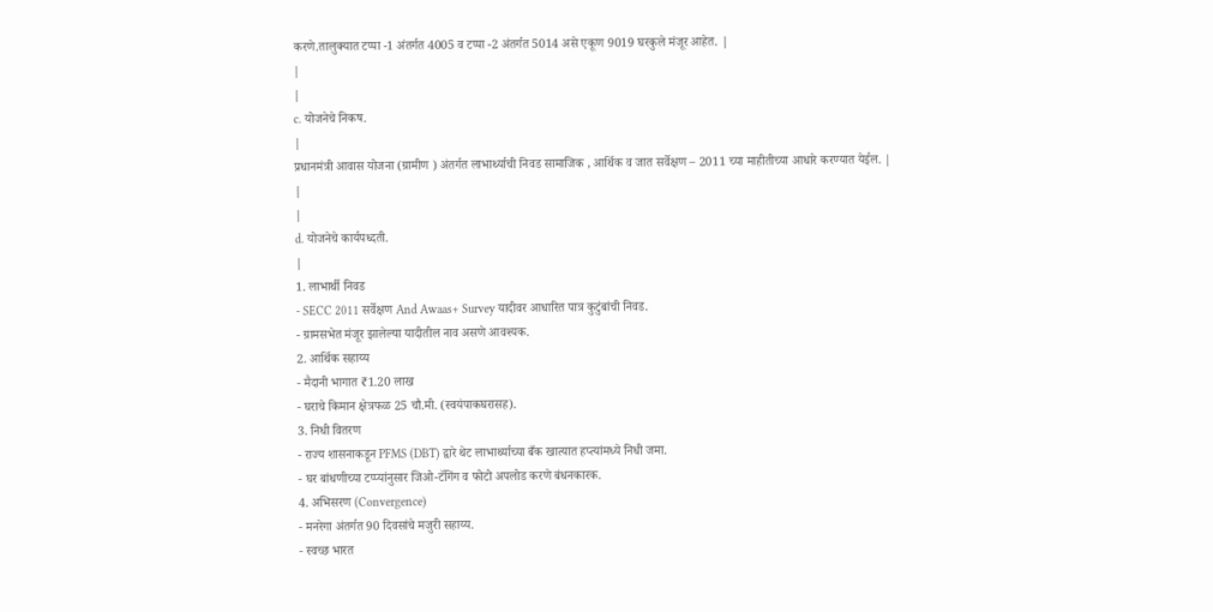करणे.तालुक्यात टप्पा -1 अंतर्गत 4005 व टप्पा -2 अंतर्गत 5014 असे एकूण 9019 घरकुले मंजूर आहेत. |
|
|
c. योजनेचे निकष.
|
प्रधानमंत्री आवास योजना (ग्रामीण ) अंतर्गत लाभार्थ्याची निवड सामाजिक , आर्थिक व जात सर्वेक्षण – 2011 च्या माहीतीच्या आधारे करण्यात येईल. |
|
|
d. योजनेचे कार्यपध्दती.
|
1. लाभार्थी निवड
- SECC 2011 सर्वेक्षण And Awaas+ Survey यादीवर आधारित पात्र कुटुंबांची निवड.
- ग्रामसभेत मंजूर झालेल्या यादीतील नाव असणे आवश्यक.
2. आर्थिक सहाय्य
- मैदानी भागात ₹1.20 लाख
- घराचे किमान क्षेत्रफळ 25 चौ.मी. (स्वयंपाकघरासह).
3. निधी वितरण
- राज्य शासनाकडून PFMS (DBT) द्वारे थेट लाभार्थ्याच्या बँक खात्यात हप्त्यांमध्ये निधी जमा.
- घर बांधणीच्या टप्प्यांनुसार जिओ-टॅगिंग व फोटो अपलोड करणे बंधनकारक.
4. अभिसरण (Convergence)
- मनरेगा अंतर्गत 90 दिवसांचे मजुरी सहाय्य.
- स्वच्छ भारत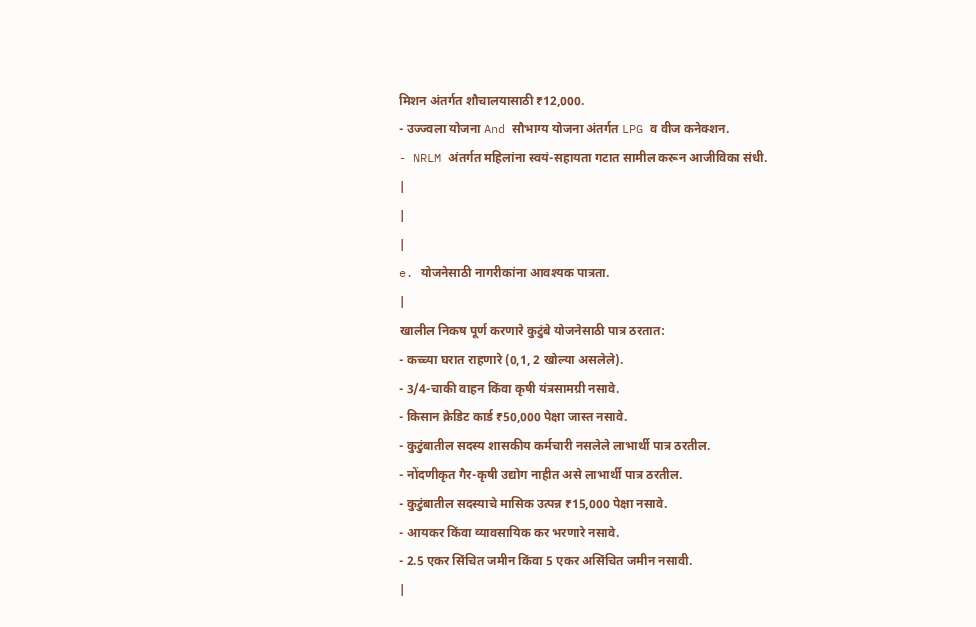मिशन अंतर्गत शौचालयासाठी ₹12,000.
- उज्ज्वला योजना And सौभाग्य योजना अंतर्गत LPG व वीज कनेक्शन.
- NRLM अंतर्गत महिलांना स्वयं-सहायता गटात सामील करून आजीविका संधी.
|
|
|
e. योजनेसाठी नागरीकांना आवश्यक पात्रता.
|
खालील निकष पूर्ण करणारे कुटुंबे योजनेसाठी पात्र ठरतात:
- कच्च्या घरात राहणारे (0,1, 2 खोल्या असलेले).
- 3/4-चाकी वाहन किंवा कृषी यंत्रसामग्री नसावे.
- किसान क्रेडिट कार्ड ₹50,000 पेक्षा जास्त नसावे.
- कुटुंबातील सदस्य शासकीय कर्मचारी नसलेले लाभार्थी पात्र ठरतील.
- नोंदणीकृत गैर-कृषी उद्योग नाहीत असे लाभार्थी पात्र ठरतील.
- कुटुंबातील सदस्याचे मासिक उत्पन्न ₹15,000 पेक्षा नसावे.
- आयकर किंवा व्यावसायिक कर भरणारे नसावे.
- 2.5 एकर सिंचित जमीन किंवा 5 एकर असिंचित जमीन नसावी.
|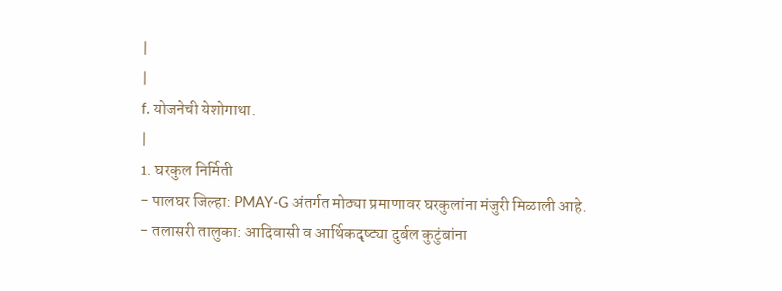|
|
f. योजनेची येशोगाथा.
|
1. घरकुल निर्मिती
- पालघर जिल्हा: PMAY-G अंतर्गत मोठ्या प्रमाणावर घरकुलांना मंजुरी मिळाली आहे.
- तलासरी तालुका: आदिवासी व आर्थिकदृष्ट्या दुर्बल कुटुंबांना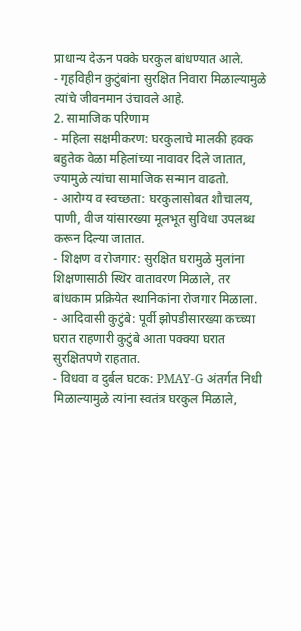प्राधान्य देऊन पक्के घरकुल बांधण्यात आले.
- गृहविहीन कुटुंबांना सुरक्षित निवारा मिळाल्यामुळे त्यांचे जीवनमान उंचावले आहे.
2. सामाजिक परिणाम
- महिला सक्षमीकरण: घरकुलाचे मालकी हक्क बहुतेक वेळा महिलांच्या नावावर दिले जातात, ज्यामुळे त्यांचा सामाजिक सन्मान वाढतो.
- आरोग्य व स्वच्छता: घरकुलासोबत शौचालय, पाणी, वीज यांसारख्या मूलभूत सुविधा उपलब्ध करून दिल्या जातात.
- शिक्षण व रोजगार: सुरक्षित घरामुळे मुलांना शिक्षणासाठी स्थिर वातावरण मिळाले, तर बांधकाम प्रक्रियेत स्थानिकांना रोजगार मिळाला.
- आदिवासी कुटुंबे: पूर्वी झोपडीसारख्या कच्च्या घरात राहणारी कुटुंबे आता पक्क्या घरात सुरक्षितपणे राहतात.
- विधवा व दुर्बल घटक: PMAY-G अंतर्गत निधी मिळाल्यामुळे त्यांना स्वतंत्र घरकुल मिळाले,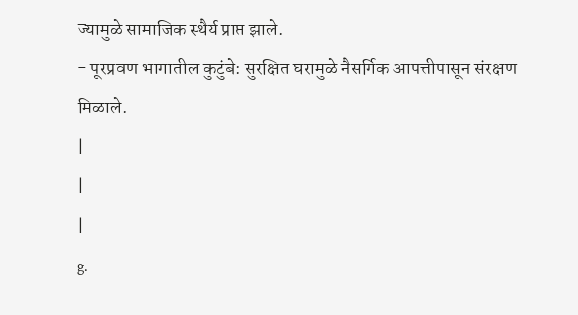ज्यामुळे सामाजिक स्थैर्य प्राप्त झाले.
- पूरप्रवण भागातील कुटुंबे: सुरक्षित घरामुळे नैसर्गिक आपत्तीपासून संरक्षण मिळाले.
|
|
|
g.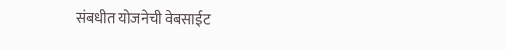संबधीत योजनेची वेबसाईट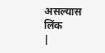असल्यास लिंक
|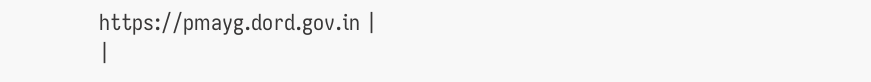https://pmayg.dord.gov.in |
|